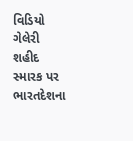વિડિયો ગેલેરી શહીદ સ્મારક પર ભારતદેશના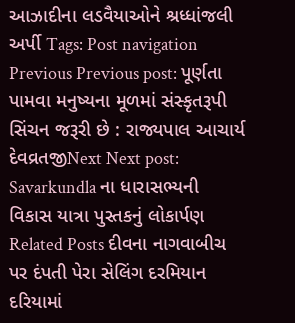આઝાદીના લડવૈયાઓને શ્રધ્ધાંજલી અર્પી Tags: Post navigation Previous Previous post: પૂર્ણતા પામવા મનુષ્યના મૂળમાં સંસ્કૃતરૂપી સિંચન જરૂરી છે : રાજ્યપાલ આચાર્ય દેવવ્રતજીNext Next post: Savarkundla ના ધારાસભ્યની વિકાસ યાત્રા પુસ્તકનું લોકાર્પણ Related Posts દીવના નાગવાબીચ પર દંપતી પેરા સેલિંગ દરમિયાન દરિયામાં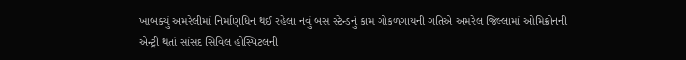ખાબક્યું અમરેલીમાં નિર્માણધિન થઈ રહેલા નવું બસ સ્ટેન્ડનું કામ ગોકળગાયની ગતિએ અમરેલ જિલ્લામાં ઓમિક્રોનની એન્ટ્રી થતાં સાંસદ સિવિલ હોસ્પિટલની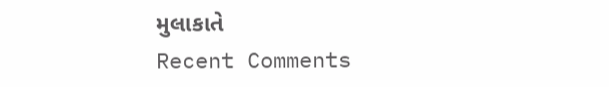મુલાકાતે
Recent Comments